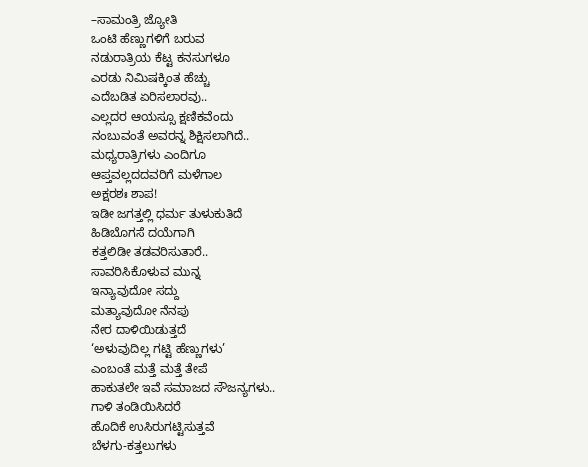–ಸಾಮಂತ್ರಿ ಜ್ಯೋತಿ
ಒಂಟಿ ಹೆಣ್ಣುಗಳಿಗೆ ಬರುವ
ನಡುರಾತ್ರಿಯ ಕೆಟ್ಟ ಕನಸುಗಳೂ
ಎರಡು ನಿಮಿಷಕ್ಕಿಂತ ಹೆಚ್ಚು
ಎದೆಬಡಿತ ಏರಿಸಲಾರವು..
ಎಲ್ಲದರ ಆಯಸ್ಸೂ ಕ್ಷಣಿಕವೆಂದು
ನಂಬುವಂತೆ ಅವರನ್ನ ಶಿಕ್ಷಿಸಲಾಗಿದೆ..
ಮಧ್ಯರಾತ್ರಿಗಳು ಎಂದಿಗೂ
ಆಪ್ತವಲ್ಲದದವರಿಗೆ ಮಳೆಗಾಲ
ಅಕ್ಷರಶಃ ಶಾಪ!
ಇಡೀ ಜಗತ್ತಲ್ಲಿ ಧರ್ಮ ತುಳುಕುತಿದೆ
ಹಿಡಿಬೊಗಸೆ ದಯೆಗಾಗಿ
ಕತ್ತಲಿಡೀ ತಡವರಿಸುತಾರೆ..
ಸಾವರಿಸಿಕೊಳುವ ಮುನ್ನ
ಇನ್ಯಾವುದೋ ಸದ್ದು
ಮತ್ಯಾವುದೋ ನೆನಪು
ನೇರ ದಾಳಿಯಿಡುತ್ತದೆ
‘ಅಳುವುದಿಲ್ಲ ಗಟ್ಟಿ ಹೆಣ್ಣುಗಳು’
ಎಂಬಂತೆ ಮತ್ತೆ ಮತ್ತೆ ತೇಪೆ
ಹಾಕುತಲೇ ಇವೆ ಸಮಾಜದ ಸೌಜನ್ಯಗಳು..
ಗಾಳಿ ತಂಡಿಯಿಸಿದರೆ
ಹೊದಿಕೆ ಉಸಿರುಗಟ್ಟಿಸುತ್ತವೆ
ಬೆಳಗು-ಕತ್ತಲುಗಳು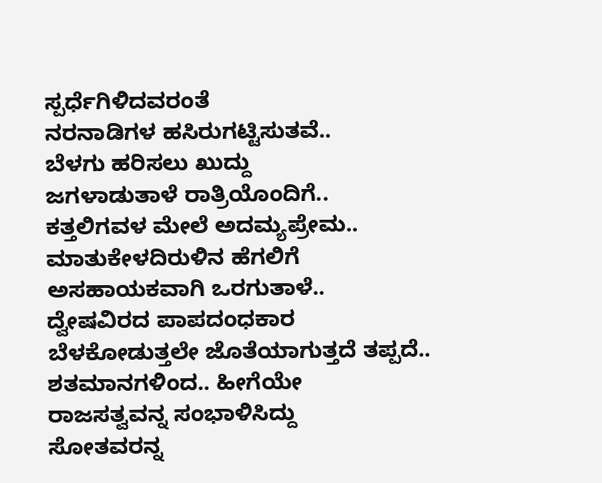ಸ್ಪರ್ಧೆಗಿಳಿದವರಂತೆ
ನರನಾಡಿಗಳ ಹಸಿರುಗಟ್ಟಿಸುತವೆ..
ಬೆಳಗು ಹರಿಸಲು ಖುದ್ದು
ಜಗಳಾಡುತಾಳೆ ರಾತ್ರಿಯೊಂದಿಗೆ..
ಕತ್ತಲಿಗವಳ ಮೇಲೆ ಅದಮ್ಯಪ್ರೇಮ..
ಮಾತುಕೇಳದಿರುಳಿನ ಹೆಗಲಿಗೆ
ಅಸಹಾಯಕವಾಗಿ ಒರಗುತಾಳೆ..
ದ್ವೇಷವಿರದ ಪಾಪದಂಧಕಾರ
ಬೆಳಕೋಡುತ್ತಲೇ ಜೊತೆಯಾಗುತ್ತದೆ ತಪ್ಪದೆ..
ಶತಮಾನಗಳಿಂದ.. ಹೀಗೆಯೇ
ರಾಜಸತ್ವವನ್ನ ಸಂಭಾಳಿಸಿದ್ದು
ಸೋತವರನ್ನ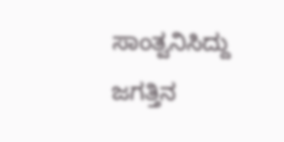ಸಾಂತ್ವನಿಸಿದ್ದು
ಜಗತ್ತಿನ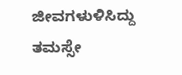ಜೀವಗಳುಳಿಸಿದ್ದು
ತಮಸ್ಸೇ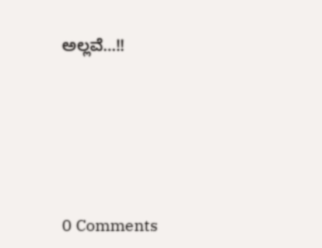ಅಲ್ಲವೆ…!!






0 Comments